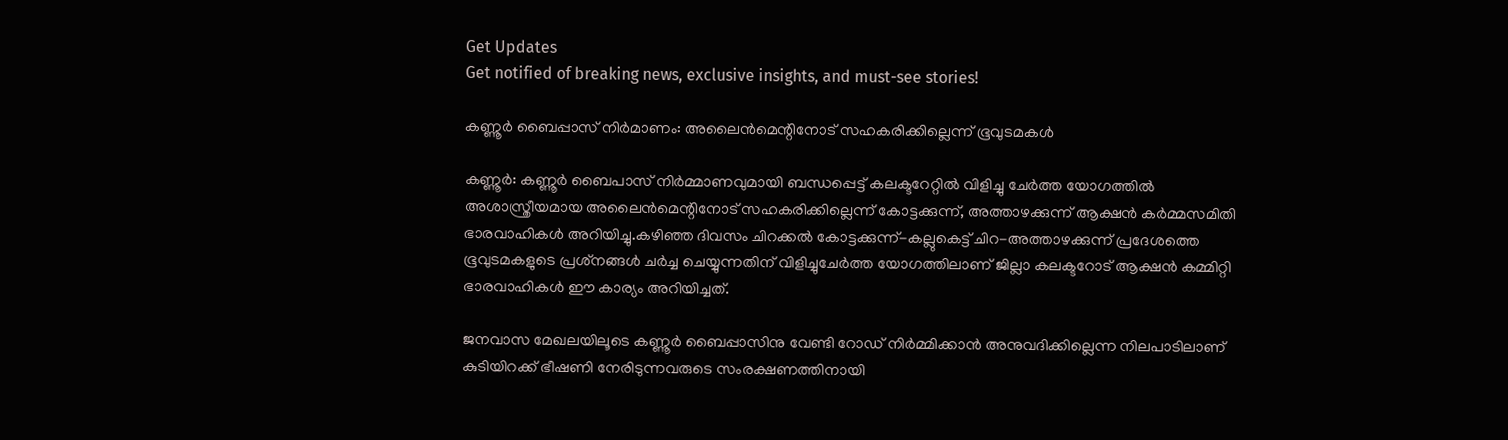Get Updates
Get notified of breaking news, exclusive insights, and must-see stories!

കണ്ണൂർ ബൈപ്പാസ് നിർമാണം: അലൈൻമെന്റിനോട് സഹകരിക്കില്ലെന്ന് ഭൂവുടമകൾ

കണ്ണൂർ: കണ്ണൂര്‍ ബൈപാസ് നിര്‍മ്മാണവുമായി ബന്ധപ്പെട്ട് കലക്ടറേറ്റില്‍ വിളിച്ചു ചേര്‍ത്ത യോഗത്തില്‍ അശാസ്ത്രീയമായ അലൈന്‍മെന്റിനോട് സഹകരിക്കില്ലെന്ന് കോട്ടക്കുന്ന്, അത്താഴക്കുന്ന് ആക്ഷന്‍ കർമ്മസമിതി ഭാരവാഹികള്‍ അറിയിച്ചു.കഴിഞ്ഞ ദിവസം ചിറക്കല്‍ കോട്ടക്കുന്ന്-കല്ലുകെട്ട് ചിറ-അത്താഴക്കുന്ന് പ്രദേശത്തെ ഭൂവുടമകളുടെ പ്രശ്‌നങ്ങള്‍ ചര്‍ച്ച ചെയ്യുന്നതിന് വിളിച്ചുചേര്‍ത്ത യോഗത്തിലാണ് ജില്ലാ കലക്ടറോട് ആക്ഷന്‍ കമ്മിറ്റി ഭാരവാഹികള്‍ ഈ കാര്യം അറിയിച്ചത്.

ജനവാസ മേഖലയിലൂടെ കണ്ണൂര്‍ ബൈപ്പാസിനു വേണ്ടി റോഡ് നിര്‍മ്മിക്കാന്‍ അനുവദിക്കില്ലെന്ന നിലപാടിലാണ് കുടിയിറക്ക് ഭീഷണി നേരിടുന്നവരുടെ സംരക്ഷണത്തിനായി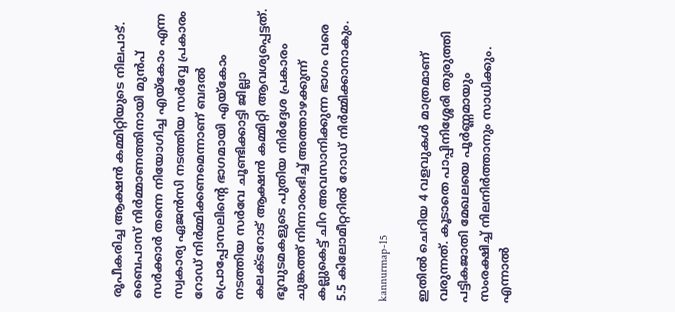രൂപീകരിച്ച ആക്ഷന്‍ കമ്മിറ്റിയുടെ നിലപാട്. ബൈപാസ് നിര്‍മ്മാണത്തിനായി മുന്‍പ് സര്‍ക്കാര്‍ തന്നെ നിയോഗിച്ച എയ്‌കോം എന്ന സ്വകാര്യ ഏജന്‍സി നടത്തിയ സര്‍വ്വേ പ്രകാരം റോഡ് നിര്‍മ്മിക്കണമെന്നാണ് ബദല്‍ പ്രൊപ്പോസലിന്റെ ഭാഗമായി എയ്‌കോം നടത്തിയ സര്‍വേ ചൂണ്ടിക്കാട്ടി ജില്ലാ കലക്ടറോട് ആക്ഷന്‍ കമ്മിറ്റി ആവശ്യപ്പെട്ടത്. ഭൂവുടമകളുടെ പുതിയ നിര്‍ദ്ദേശ പ്രകാരം ചുങ്കത്ത് നിന്നാരംഭിച്ച് അത്താഴക്കുന്ന് കല്ലുകെട്ട് ചിറ അവസാനിക്കുന്ന ഭാഗം വരെ 5.5 കിലോമീറ്ററില്‍ റോഡ് നിര്‍മ്മിക്കാനാകും.

kannurmap-15

ഇതില്‍ ചെറിയ 4 വളവുകള്‍ മാത്രമാണ് വരുന്നത്. കൂടാതെ പാപ്പിനിശ്ശേരി തുരുത്തി പട്ടികജാതി മേഖലയെ പൂര്‍ണ്ണമായും സംരക്ഷിച്ച് നിലനിര്‍ത്താനും സാധിക്കും. എന്നാല്‍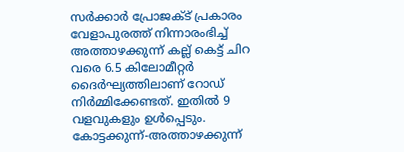സര്‍ക്കാര്‍ പ്രോജക്ട് പ്രകാരം വേളാപുരത്ത് നിന്നാരംഭിച്ച് അത്താഴക്കുന്ന് കല്ല് കെട്ട് ചിറ വരെ 6.5 കിലോമീറ്റര്‍ ദൈര്‍ഘ്യത്തിലാണ് റോഡ് നിര്‍മ്മിക്കേണ്ടത്. ഇതില്‍ 9 വളവുകളും ഉള്‍പ്പെടും. കോട്ടക്കുന്ന്-അത്താഴക്കുന്ന്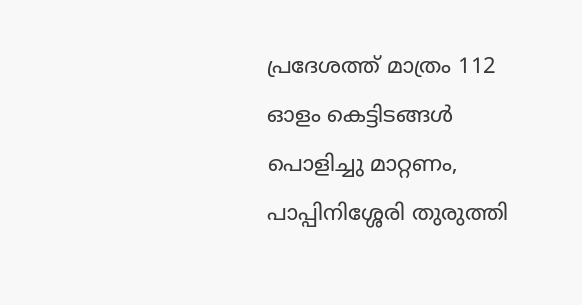പ്രദേശത്ത് മാത്രം 112 ഓളം കെട്ടിടങ്ങള്‍ പൊളിച്ചു മാറ്റണം, പാപ്പിനിശ്ശേരി തുരുത്തി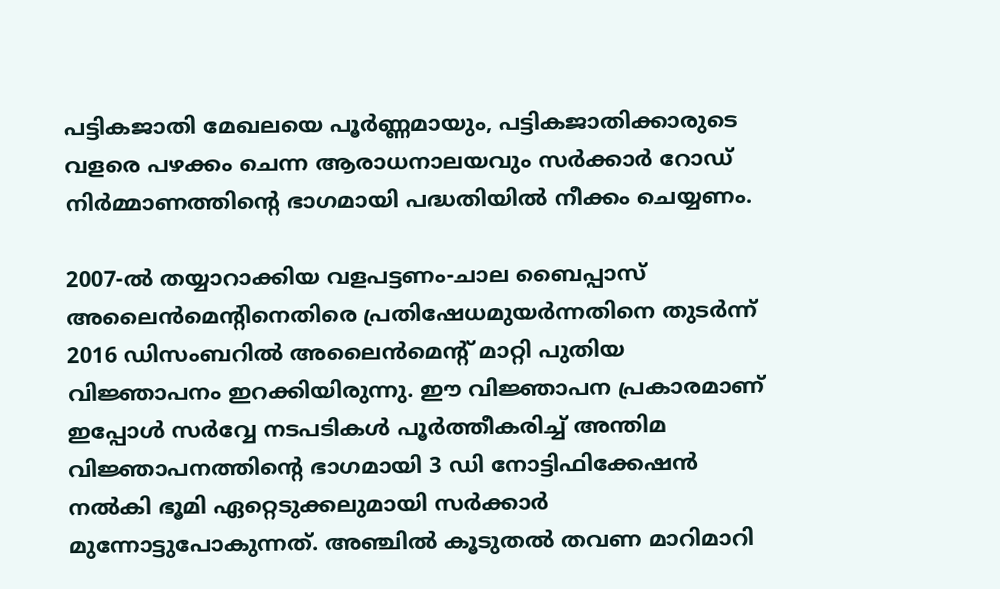പട്ടികജാതി മേഖലയെ പൂര്‍ണ്ണമായും, പട്ടികജാതിക്കാരുടെ വളരെ പഴക്കം ചെന്ന ആരാധനാലയവും സര്‍ക്കാര്‍ റോഡ് നിര്‍മ്മാണത്തിന്റെ ഭാഗമായി പദ്ധതിയില്‍ നീക്കം ചെയ്യണം.

2007-ല്‍ തയ്യാറാക്കിയ വളപട്ടണം-ചാല ബൈപ്പാസ് അലൈന്‍മെന്റിനെതിരെ പ്രതിഷേധമുയര്‍ന്നതിനെ തുടര്‍ന്ന് 2016 ഡിസംബറില്‍ അലൈന്‍മെന്റ് മാറ്റി പുതിയ വിജ്ഞാപനം ഇറക്കിയിരുന്നു. ഈ വിജ്ഞാപന പ്രകാരമാണ് ഇപ്പോള്‍ സര്‍വ്വേ നടപടികള്‍ പൂര്‍ത്തീകരിച്ച് അന്തിമ വിജ്ഞാപനത്തിന്റെ ഭാഗമായി 3 ഡി നോട്ടിഫിക്കേഷന്‍ നല്‍കി ഭൂമി ഏറ്റെടുക്കലുമായി സര്‍ക്കാര്‍ മുന്നോട്ടുപോകുന്നത്. അഞ്ചില്‍ കൂടുതല്‍ തവണ മാറിമാറി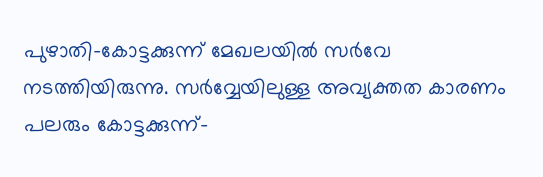പുഴാതി-കോട്ടക്കുന്ന് മേഖലയില്‍ സര്‍വേ നടത്തിയിരുന്നു. സര്‍വ്വേയിലുള്ള അവ്യക്തത കാരണം പലരും കോട്ടക്കുന്ന്-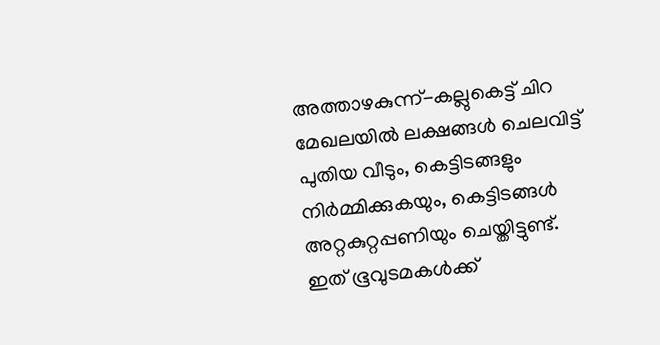അത്താഴകുന്ന്-കല്ലുകെട്ട് ചിറ മേഖലയില്‍ ലക്ഷങ്ങള്‍ ചെലവിട്ട് പുതിയ വീടും, കെട്ടിടങ്ങളും നിര്‍മ്മിക്കുകയും, കെട്ടിടങ്ങള്‍ അറ്റകുറ്റപ്പണിയും ചെയ്തിട്ടുണ്ട്. ഇത് ഭൂവുടമകള്‍ക്ക്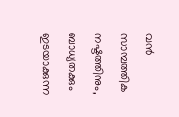വന്‍ സാമ്പത്തിക നഷ്ടത്തിനും, ബാധ്യതക്കും ഇടയാക്കുന്ന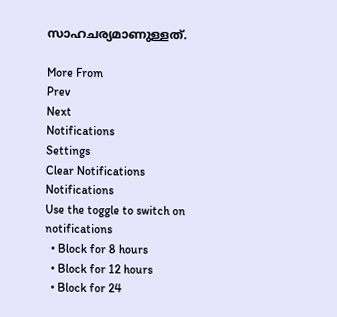സാഹചര്യമാണുള്ളത്.

More From
Prev
Next
Notifications
Settings
Clear Notifications
Notifications
Use the toggle to switch on notifications
  • Block for 8 hours
  • Block for 12 hours
  • Block for 24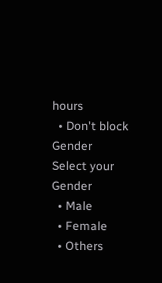hours
  • Don't block
Gender
Select your Gender
  • Male
  • Female
  • Others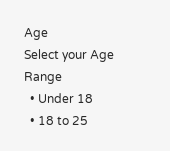Age
Select your Age Range
  • Under 18
  • 18 to 25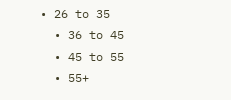• 26 to 35
  • 36 to 45
  • 45 to 55
  • 55+